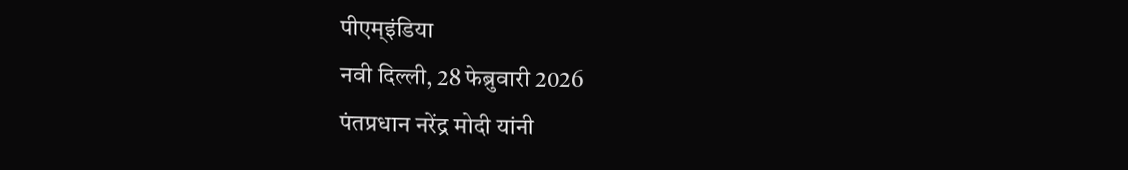पीएम्इंडिया
नवी दिल्ली, 28 फेब्रुवारी 2026
पंतप्रधान नरेंद्र मोदी यांनी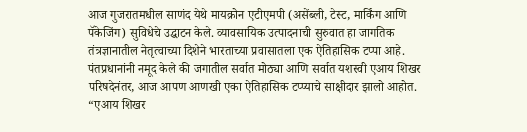आज गुजरातमधील साणंद येथे मायक्रोन एटीएमपी (असेंब्ली, टेस्ट, मार्किंग आणि पॅकेजिंग) सुविधेचे उद्घाटन केले. व्यावसायिक उत्पादनाची सुरुवात हा जागतिक तंत्रज्ञानातील नेतृत्वाच्या दिशेने भारताच्या प्रवासातला एक ऐतिहासिक टप्पा आहे.
पंतप्रधानांनी नमूद केले की जगातील सर्वात मोठ्या आणि सर्वात यशस्वी एआय शिखर परिषदेनंतर, आज आपण आणखी एका ऐतिहासिक टप्प्याचे साक्षीदार झालो आहोत. “एआय शिखर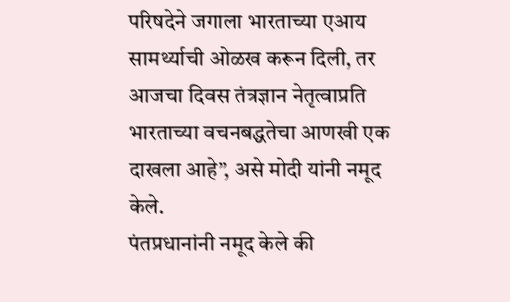परिषदेने जगाला भारताच्या एआय सामर्थ्याची ओळख करून दिली, तर आजचा दिवस तंत्रज्ञान नेतृत्वाप्रति भारताच्या वचनबद्धतेचा आणखी एक दाखला आहे”, असे मोदी यांनी नमूद केले.
पंतप्रधानांनी नमूद केले की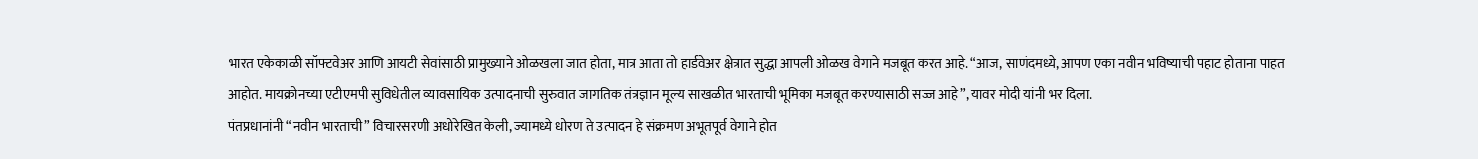भारत एकेकाळी सॉफ्टवेअर आणि आयटी सेवांसाठी प्रामुख्याने ओळखला जात होता, मात्र आता तो हार्डवेअर क्षेत्रात सुद्धा आपली ओळख वेगाने मजबूत करत आहे. “आज, साणंदमध्ये, आपण एका नवीन भविष्याची पहाट होताना पाहत आहोत. मायक्रोनच्या एटीएमपी सुविधेतील व्यावसायिक उत्पादनाची सुरुवात जागतिक तंत्रज्ञान मूल्य साखळीत भारताची भूमिका मजबूत करण्यासाठी सज्ज आहे”, यावर मोदी यांनी भर दिला.
पंतप्रधानांनी “नवीन भारताची” विचारसरणी अधोरेखित केली, ज्यामध्ये धोरण ते उत्पादन हे संक्रमण अभूतपूर्व वेगाने होत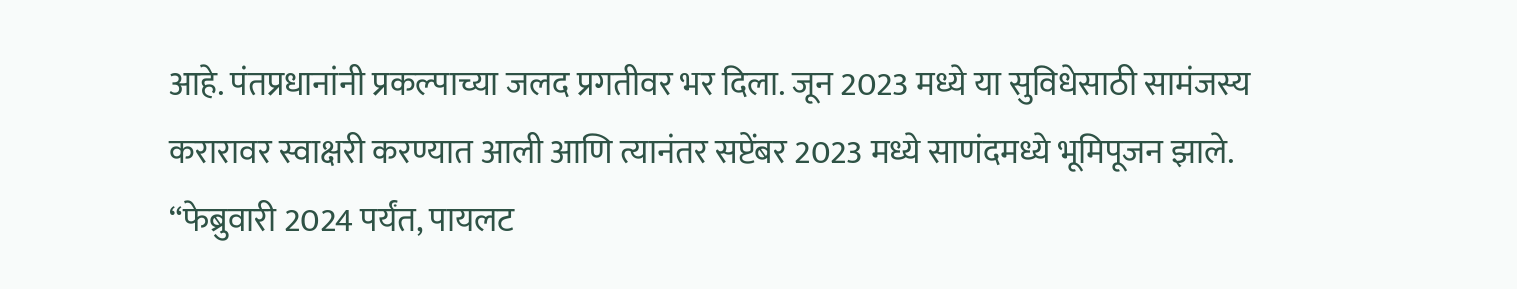आहे. पंतप्रधानांनी प्रकल्पाच्या जलद प्रगतीवर भर दिला. जून 2023 मध्ये या सुविधेसाठी सामंजस्य करारावर स्वाक्षरी करण्यात आली आणि त्यानंतर सप्टेंबर 2023 मध्ये साणंदमध्ये भूमिपूजन झाले. “फेब्रुवारी 2024 पर्यंत, पायलट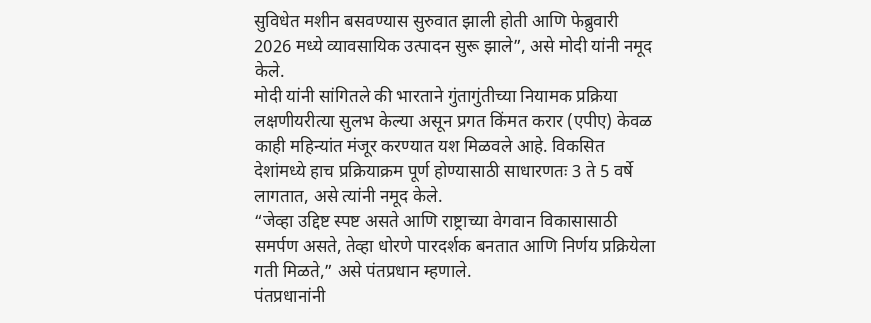सुविधेत मशीन बसवण्यास सुरुवात झाली होती आणि फेब्रुवारी 2026 मध्ये व्यावसायिक उत्पादन सुरू झाले”, असे मोदी यांनी नमूद केले.
मोदी यांनी सांगितले की भारताने गुंतागुंतीच्या नियामक प्रक्रिया लक्षणीयरीत्या सुलभ केल्या असून प्रगत किंमत करार (एपीए) केवळ काही महिन्यांत मंजूर करण्यात यश मिळवले आहे. विकसित देशांमध्ये हाच प्रक्रियाक्रम पूर्ण होण्यासाठी साधारणतः 3 ते 5 वर्षे लागतात, असे त्यांनी नमूद केले.
“जेव्हा उद्दिष्ट स्पष्ट असते आणि राष्ट्राच्या वेगवान विकासासाठी समर्पण असते, तेव्हा धोरणे पारदर्शक बनतात आणि निर्णय प्रक्रियेला गती मिळते,” असे पंतप्रधान म्हणाले.
पंतप्रधानांनी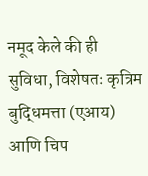नमूद केले की ही सुविधा, विशेषतः कृत्रिम बुद्धिमत्ता (एआय) आणि चिप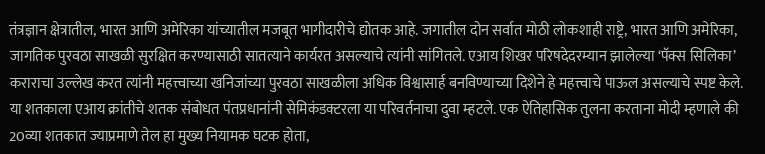तंत्रज्ञान क्षेत्रातील, भारत आणि अमेरिका यांच्यातील मजबूत भागीदारीचे द्योतक आहे. जगातील दोन सर्वात मोठी लोकशाही राष्ट्रे, भारत आणि अमेरिका, जागतिक पुरवठा साखळी सुरक्षित करण्यासाठी सातत्याने कार्यरत असल्याचे त्यांनी सांगितले. एआय शिखर परिषदेदरम्यान झालेल्या ‘पॅक्स सिलिका’ कराराचा उल्लेख करत त्यांनी महत्त्वाच्या खनिजांच्या पुरवठा साखळीला अधिक विश्वासार्ह बनविण्याच्या दिशेने हे महत्त्वाचे पाऊल असल्याचे स्पष्ट केले.
या शतकाला एआय क्रांतीचे शतक संबोधत पंतप्रधानांनी सेमिकंडक्टरला या परिवर्तनाचा दुवा म्हटले. एक ऐतिहासिक तुलना करताना मोदी म्हणाले की 20व्या शतकात ज्याप्रमाणे तेल हा मुख्य नियामक घटक होता,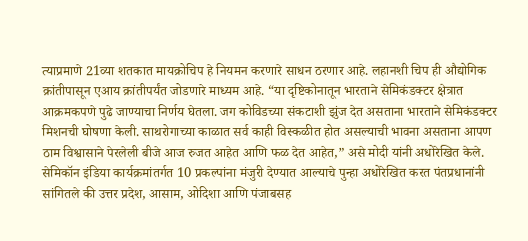त्याप्रमाणे 21व्या शतकात मायक्रोचिप हे नियमन करणारे साधन ठरणार आहे. लहानशी चिप ही औद्योगिक क्रांतीपासून एआय क्रांतीपर्यंत जोडणारे माध्यम आहे. “या दृष्टिकोनातून भारताने सेमिकंडक्टर क्षेत्रात आक्रमकपणे पुढे जाण्याचा निर्णय घेतला. जग कोविडच्या संकटाशी झुंज देत असताना भारताने सेमिकंडक्टर मिशनची घोषणा केली. साथरोगाच्या काळात सर्व काही विस्कळीत होत असल्याची भावना असताना आपण ठाम विश्वासाने पेरलेली बीजे आज रुजत आहेत आणि फळ देत आहेत,” असे मोदी यांनी अधोरेखित केले.
सेमिकॉन इंडिया कार्यक्रमांतर्गत 10 प्रकल्पांना मंजुरी देण्यात आल्याचे पुन्हा अधोरेखित करत पंतप्रधानांनी सांगितले की उत्तर प्रदेश, आसाम, ओदिशा आणि पंजाबसह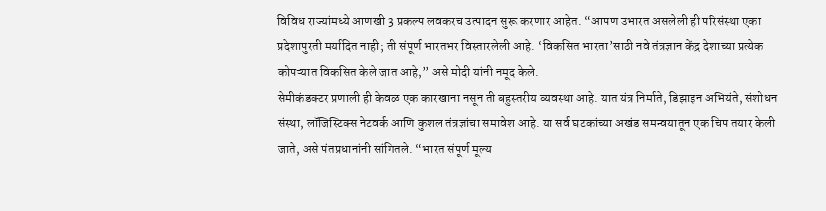विविध राज्यांमध्ये आणखी 3 प्रकल्प लवकरच उत्पादन सुरू करणार आहेत. “आपण उभारत असलेली ही परिसंस्था एका प्रदेशापुरती मर्यादित नाही; ती संपूर्ण भारतभर विस्तारलेली आहे. ‘विकसित भारता’साठी नवे तंत्रज्ञान केंद्र देशाच्या प्रत्येक कोपऱ्यात विकसित केले जात आहे,” असे मोदी यांनी नमूद केले.
सेमीकंडक्टर प्रणाली ही केवळ एक कारखाना नसून ती बहुस्तरीय व्यवस्था आहे. यात यंत्र निर्माते, डिझाइन अभियंते, संशोधन संस्था, लॉजिस्टिक्स नेटवर्क आणि कुशल तंत्रज्ञांचा समावेश आहे. या सर्व घटकांच्या अखंड समन्वयातून एक चिप तयार केली जाते, असे पंतप्रधानांनी सांगितले. “भारत संपूर्ण मूल्य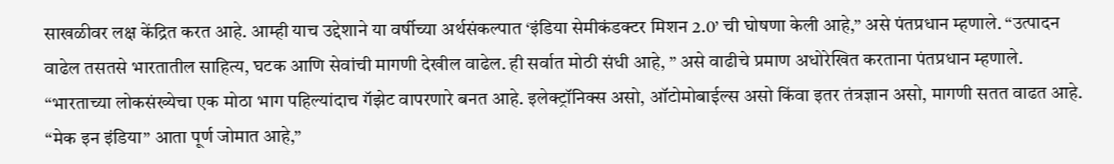साखळीवर लक्ष केंद्रित करत आहे. आम्ही याच उद्देशाने या वर्षीच्या अर्थसंकल्पात ‘इंडिया सेमीकंडक्टर मिशन 2.0’ ची घोषणा केली आहे,” असे पंतप्रधान म्हणाले. “उत्पादन वाढेल तसतसे भारतातील साहित्य, घटक आणि सेवांची मागणी देखील वाढेल. ही सर्वात मोठी संधी आहे, ” असे वाढीचे प्रमाण अधोरेखित करताना पंतप्रधान म्हणाले.
“भारताच्या लोकसंख्येचा एक मोठा भाग पहिल्यांदाच गॅझेट वापरणारे बनत आहे. इलेक्ट्रॉनिक्स असो, ऑटोमोबाईल्स असो किंवा इतर तंत्रज्ञान असो, मागणी सतत वाढत आहे. “मेक इन इंडिया” आता पूर्ण जोमात आहे,”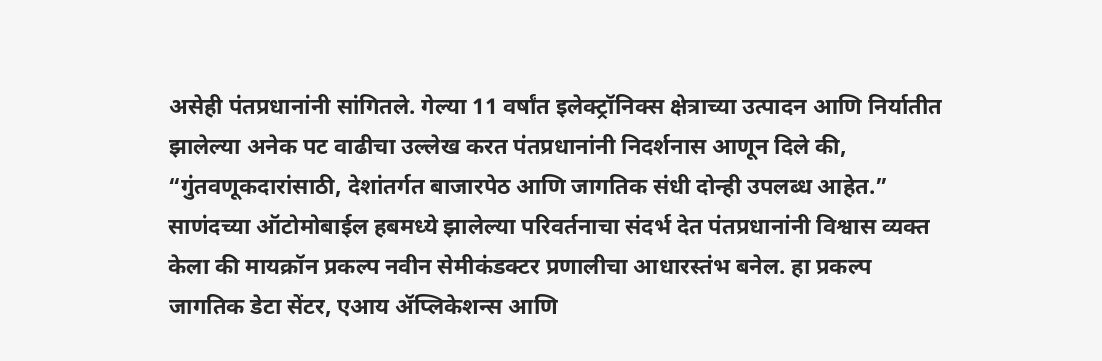असेही पंतप्रधानांनी सांगितले. गेल्या 11 वर्षांत इलेक्ट्रॉनिक्स क्षेत्राच्या उत्पादन आणि निर्यातीत झालेल्या अनेक पट वाढीचा उल्लेख करत पंतप्रधानांनी निदर्शनास आणून दिले की, “गुंतवणूकदारांसाठी, देशांतर्गत बाजारपेठ आणि जागतिक संधी दोन्ही उपलब्ध आहेत.”
साणंदच्या ऑटोमोबाईल हबमध्ये झालेल्या परिवर्तनाचा संदर्भ देत पंतप्रधानांनी विश्वास व्यक्त केला की मायक्रॉन प्रकल्प नवीन सेमीकंडक्टर प्रणालीचा आधारस्तंभ बनेल. हा प्रकल्प जागतिक डेटा सेंटर, एआय ॲप्लिकेशन्स आणि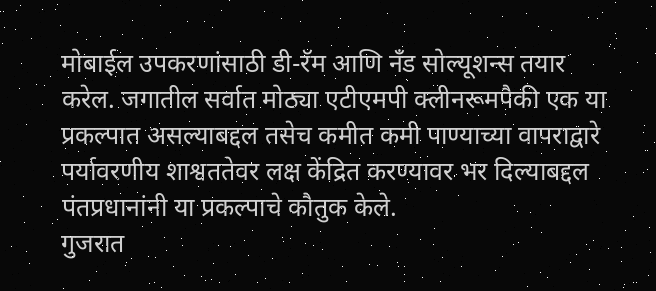मोबाईल उपकरणांसाठी डी-रॅम आणि नँड सोल्यूशन्स तयार करेल. जगातील सर्वात मोठ्या एटीएमपी क्लीनरूमपैकी एक या प्रकल्पात असल्याबद्दल तसेच कमीत कमी पाण्याच्या वापराद्वारे पर्यावरणीय शाश्वततेवर लक्ष केंद्रित करण्यावर भर दिल्याबद्दल पंतप्रधानांनी या प्रकल्पाचे कौतुक केले.
गुजरात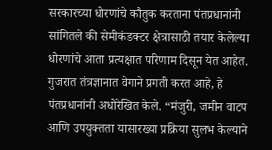सरकारच्या धोरणांचे कौतुक करताना पंतप्रधानांनी सांगितले की सेमीकंडक्टर क्षेत्रासाठी तयार केलेल्या धोरणांचे आता प्रत्यक्षात परिणाम दिसून येत आहेत. गुजरात तंत्रज्ञानात वेगाने प्रगती करत आहे, हे पंतप्रधानांनी अधोरेखित केले. “मंजुरी, जमीन वाटप आणि उपयुक्तता यासारख्या प्रक्रिया सुलभ केल्याने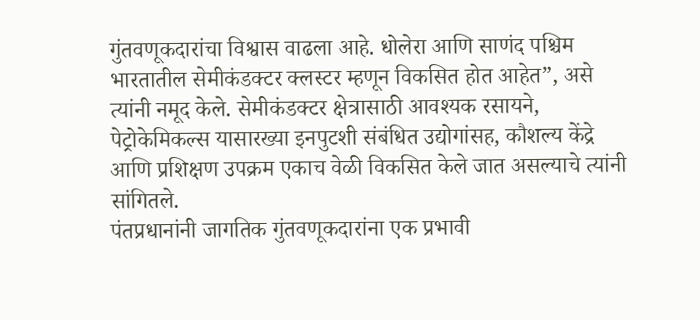गुंतवणूकदारांचा विश्वास वाढला आहे. धोलेरा आणि साणंद पश्चिम भारतातील सेमीकंडक्टर क्लस्टर म्हणून विकसित होत आहेत”, असे त्यांनी नमूद केले. सेमीकंडक्टर क्षेत्रासाठी आवश्यक रसायने, पेट्रोकेमिकल्स यासारख्या इनपुटशी संबंधित उद्योगांसह, कौशल्य केंद्रे आणि प्रशिक्षण उपक्रम एकाच वेळी विकसित केले जात असल्याचे त्यांनी सांगितले.
पंतप्रधानांनी जागतिक गुंतवणूकदारांना एक प्रभावी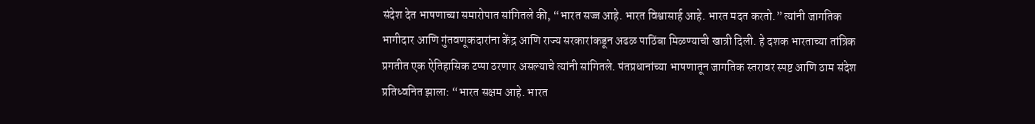संदेश देत भाषणाच्या समारोपात सांगितले की, “भारत सज्ज आहे. भारत विश्वासार्ह आहे. भारत मदत करतो.” त्यांनी जागतिक भागीदार आणि गुंतवणूकदारांना केंद्र आणि राज्य सरकारांकडून अढळ पाठिंबा मिळण्याची खात्री दिली. हे दशक भारताच्या तांत्रिक प्रगतीत एक ऐतिहासिक टप्पा ठरणार असल्याचे त्यांनी सांगितले. पंतप्रधानांच्या भाषणातून जागतिक स्तरावर स्पष्ट आणि ठाम संदेश प्रतिध्वनित झाला: “भारत सक्षम आहे. भारत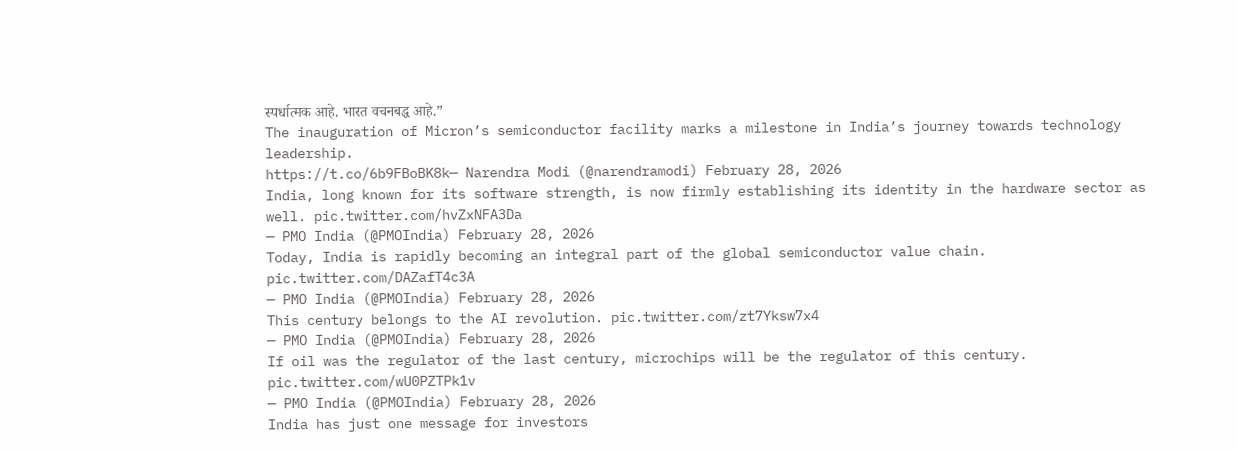स्पर्धात्मक आहे. भारत वचनबद्ध आहे.”
The inauguration of Micron’s semiconductor facility marks a milestone in India’s journey towards technology leadership.
https://t.co/6b9FBoBK8k— Narendra Modi (@narendramodi) February 28, 2026
India, long known for its software strength, is now firmly establishing its identity in the hardware sector as well. pic.twitter.com/hvZxNFA3Da
— PMO India (@PMOIndia) February 28, 2026
Today, India is rapidly becoming an integral part of the global semiconductor value chain. pic.twitter.com/DAZafT4c3A
— PMO India (@PMOIndia) February 28, 2026
This century belongs to the AI revolution. pic.twitter.com/zt7Yksw7x4
— PMO India (@PMOIndia) February 28, 2026
If oil was the regulator of the last century, microchips will be the regulator of this century. pic.twitter.com/wU0PZTPk1v
— PMO India (@PMOIndia) February 28, 2026
India has just one message for investors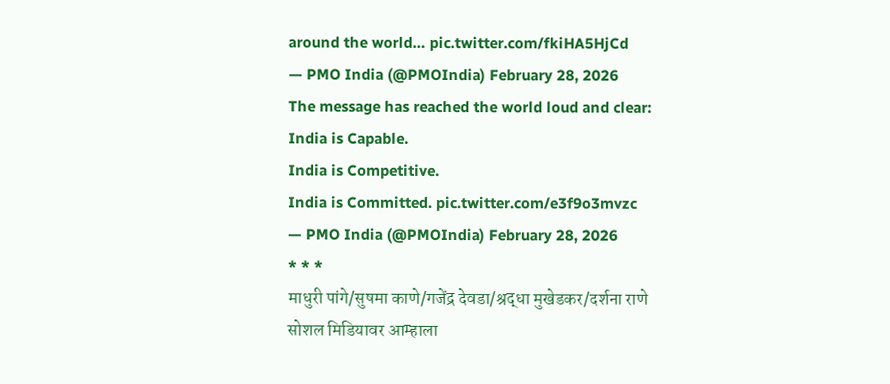around the world… pic.twitter.com/fkiHA5HjCd
— PMO India (@PMOIndia) February 28, 2026
The message has reached the world loud and clear:
India is Capable.
India is Competitive.
India is Committed. pic.twitter.com/e3f9o3mvzc
— PMO India (@PMOIndia) February 28, 2026
* * *
माधुरी पांगे/सुषमा काणे/गजेंद्र देवडा/श्रद्धा मुखेडकर/दर्शना राणे
सोशल मिडियावर आम्हाला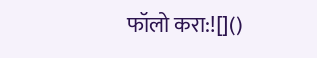फॉलो करा:![]()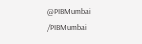@PIBMumbai
/PIBMumbai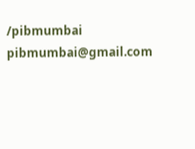/pibmumbai
pibmumbai@gmail.com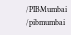/PIBMumbai
/pibmumbai